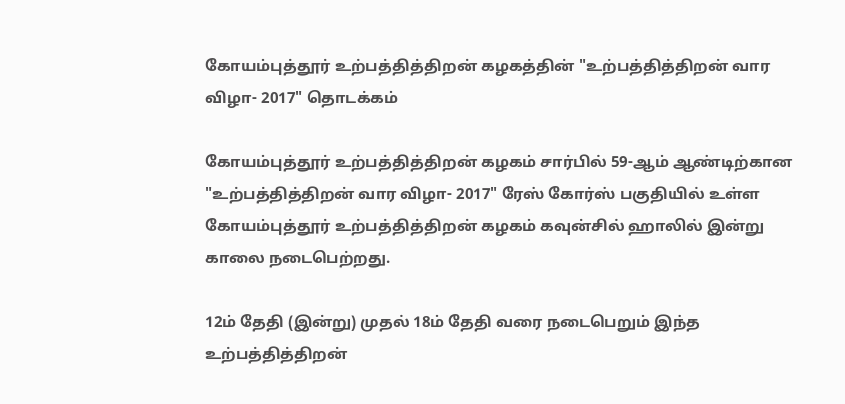கோயம்புத்தூர் உற்பத்தித்திறன் கழகத்தின் "உற்பத்தித்திறன் வார விழா- 2017" தொடக்கம்

கோயம்புத்தூர் உற்பத்தித்திறன் கழகம் சார்பில் 59-ஆம் ஆண்டிற்கான "உற்பத்தித்திறன் வார விழா- 2017" ரேஸ் கோர்ஸ் பகுதியில் உள்ள கோயம்புத்தூர் உற்பத்தித்திறன் கழகம் கவுன்சில் ஹாலில் இன்று காலை நடைபெற்றது.

12ம் தேதி (இன்று) முதல் 18ம் தேதி வரை நடைபெறும் இந்த உற்பத்தித்திறன்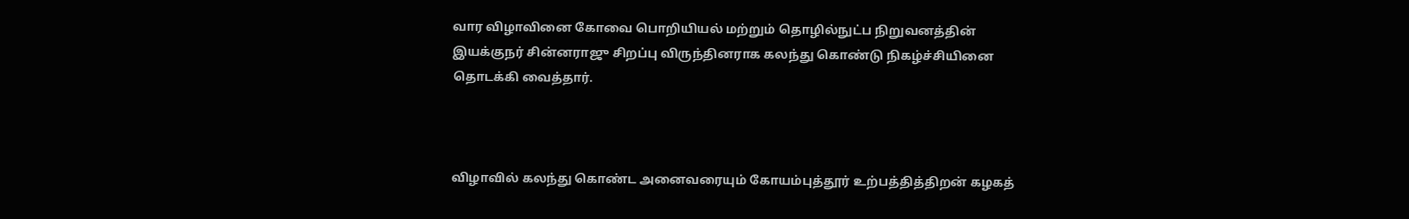வார விழாவினை கோவை பொறியியல் மற்றும் தொழில்நுட்ப நிறுவனத்தின் இயக்குநர் சின்னராஜு சிறப்பு விருந்தினராக கலந்து கொண்டு நிகழ்ச்சியினை தொடக்கி வைத்தார்.



விழாவில் கலந்து கொண்ட அனைவரையும் கோயம்புத்தூர் உற்பத்தித்திறன் கழகத்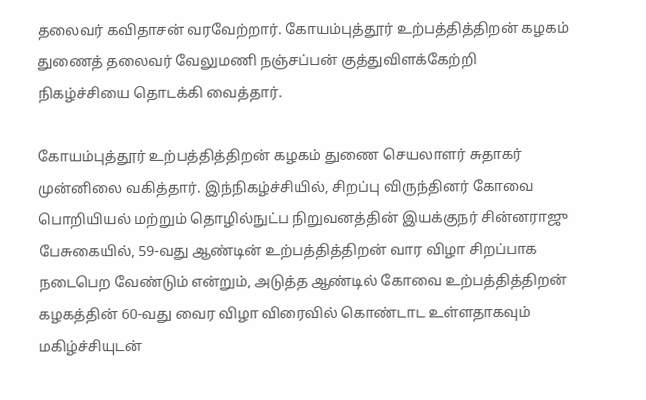தலைவர் கவிதாசன் வரவேற்றார். கோயம்புத்தூர் உற்பத்தித்திறன் கழகம் துணைத் தலைவர் வேலுமணி நஞ்சப்பன் குத்துவிளக்கேற்றி நிகழ்ச்சியை தொடக்கி வைத்தார்.

கோயம்புத்தூர் உற்பத்தித்திறன் கழகம் துணை செயலாளர் சுதாகர் முன்னிலை வகித்தார். இந்நிகழ்ச்சியில், சிறப்பு விருந்தினர் கோவை பொறியியல் மற்றும் தொழில்நுட்ப நிறுவனத்தின் இயக்குநர் சின்னராஜு பேசுகையில், 59-வது ஆண்டின் உற்பத்தித்திறன் வார விழா சிறப்பாக நடைபெற வேண்டும் என்றும், அடுத்த ஆண்டில் கோவை உற்பத்தித்திறன் கழகத்தின் 60-வது வைர விழா விரைவில் கொண்டாட உள்ளதாகவும் மகிழ்ச்சியுடன்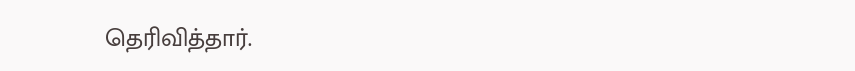தெரிவித்தார்.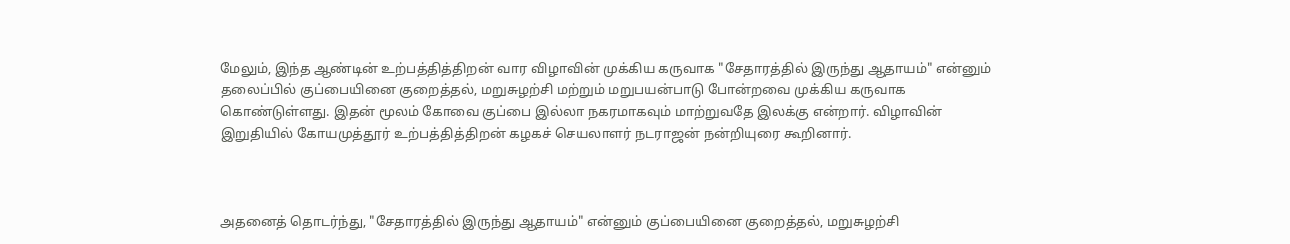மேலும், இந்த ஆண்டின் உற்பத்தித்திறன் வார விழாவின் முக்கிய கருவாக "சேதாரத்தில் இருந்து ஆதாயம்" என்னும் தலைப்பில் குப்பையினை குறைத்தல், மறுசுழற்சி மற்றும் மறுபயன்பாடு போன்றவை முக்கிய கருவாக கொண்டுள்ளது. இதன் மூலம் கோவை குப்பை இல்லா நகரமாகவும் மாற்றுவதே இலக்கு என்றார். விழாவின் இறுதியில் கோயமுத்தூர் உற்பத்தித்திறன் கழகச் செயலாளர் நடராஜன் நன்றியுரை கூறினார்.



அதனைத் தொடர்ந்து, "சேதாரத்தில் இருந்து ஆதாயம்" என்னும் குப்பையினை குறைத்தல், மறுசுழற்சி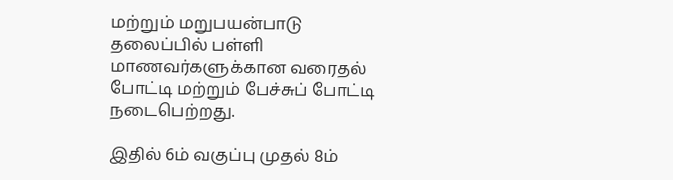மற்றும் மறுபயன்பாடு தலைப்பில் பள்ளி மாணவர்களுக்கான வரைதல் போட்டி மற்றும் பேச்சுப் போட்டி நடைபெற்றது.

இதில் 6ம் வகுப்பு முதல் 8ம்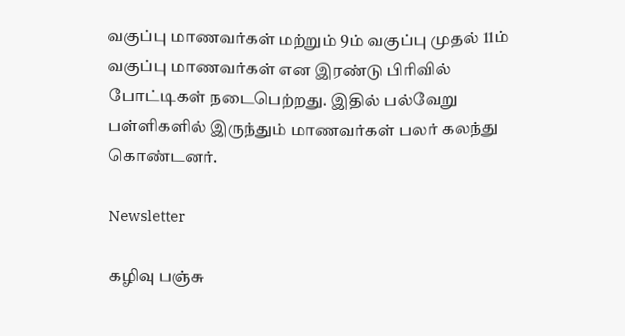வகுப்பு மாணவர்கள் மற்றும் 9ம் வகுப்பு முதல் 11ம் வகுப்பு மாணவர்கள் என இரண்டு பிரிவில் போட்டிகள் நடைபெற்றது. இதில் பல்வேறு பள்ளிகளில் இருந்தும் மாணவர்கள் பலர் கலந்து கொண்டனர்.

Newsletter

கழிவு பஞ்சு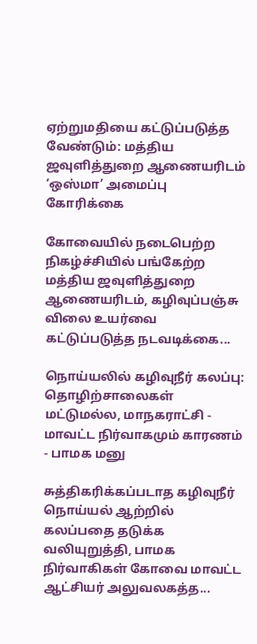ஏற்றுமதியை கட்டுப்படுத்த வேண்டும்: மத்திய ஜவுளித்துறை ஆணையரிடம் ‘ஒஸ்மா’ அமைப்பு கோரிக்கை

கோவையில் நடைபெற்ற நிகழ்ச்சியில் பங்கேற்ற மத்திய ஜவுளித்துறை ஆணையரிடம், கழிவுப்பஞ்சு விலை உயர்வை கட்டுப்படுத்த நடவடிக்கை...

நொய்யலில் கழிவுநீர் கலப்பு: தொழிற்சாலைகள் மட்டுமல்ல, மாநகராட்சி - மாவட்ட நிர்வாகமும் காரணம் - பாமக மனு

சுத்திகரிக்கப்படாத கழிவுநீர் நொய்யல் ஆற்றில் கலப்பதை தடுக்க வலியுறுத்தி, பாமக நிர்வாகிகள் கோவை மாவட்ட ஆட்சியர் அலுவலகத்த...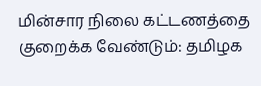மின்சார நிலை கட்டணத்தை குறைக்க வேண்டும்: தமிழக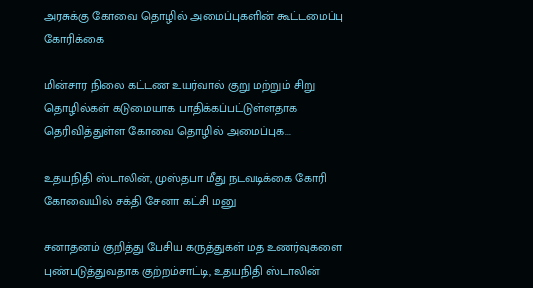அரசுக்கு கோவை தொழில் அமைப்புகளின் கூட்டமைப்பு கோரிக்கை

மின்சார நிலை கட்டண உயர்வால் குறு மற்றும் சிறு தொழில்கள் கடுமையாக பாதிக்கப்பட்டுள்ளதாக தெரிவித்துள்ள கோவை தொழில் அமைப்புக...

உதயநிதி ஸ்டாலின், முஸ்தபா மீது நடவடிக்கை கோரி கோவையில் சக்தி சேனா கட்சி மனு

சனாதனம் குறித்து பேசிய கருத்துகள் மத உணர்வுகளை புண்படுத்துவதாக குற்றம்சாட்டி, உதயநிதி ஸ்டாலின்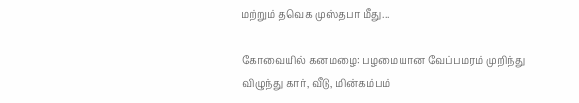மற்றும் தவெக முஸ்தபா மீது...

கோவையில் கனமழை: பழமையான வேப்பமரம் முறிந்து விழுந்து கார், வீடு, மின்கம்பம்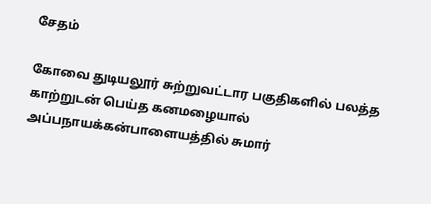சேதம்

கோவை துடியலூர் சுற்றுவட்டார பகுதிகளில் பலத்த காற்றுடன் பெய்த கனமழையால் அப்பநாயக்கன்பாளையத்தில் சுமார்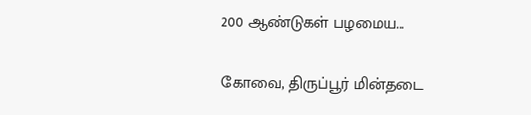200 ஆண்டுகள் பழமைய...

கோவை, திருப்பூர் மின்தடை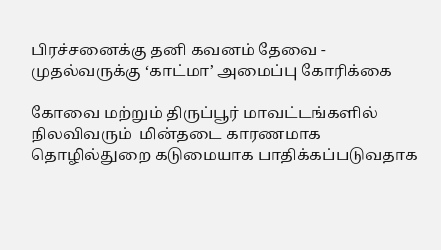பிரச்சனைக்கு தனி கவனம் தேவை - முதல்வருக்கு ‘காட்மா’ அமைப்பு கோரிக்கை

கோவை மற்றும் திருப்பூர் மாவட்டங்களில் நிலவிவரும்  மின்தடை காரணமாக தொழில்துறை கடுமையாக பாதிக்கப்படுவதாக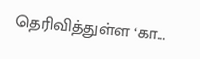தெரிவித்துள்ள ‘கா...